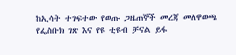ከኢሳት ተገፍተው የወጡ ጋዜጠኞች መረጃ መለዋወጫ የፌስቡክ ገጽ እና የዩ ቲዩብ ቻናል ይፋ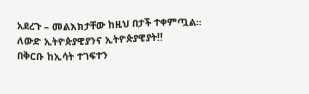አደረጉ – መልእክታቸው ከዚህ በታች ተቀምጧል።
ለውድ ኢትዮጵያዊያንና ኢትዮጵያዊያት!!
በቅርቡ ከኢሳት ተገፍተን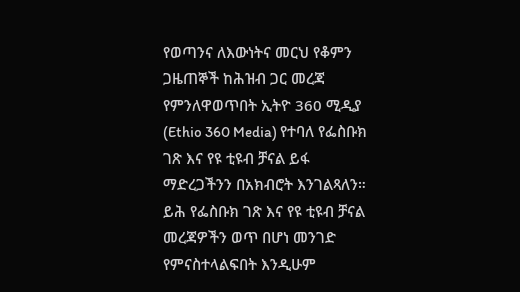የወጣንና ለእውነትና መርህ የቆምን ጋዜጠኞች ከሕዝብ ጋር መረጃ የምንለዋወጥበት ኢትዮ 360 ሚዲያ (Ethio 360 Media) የተባለ የፌስቡክ ገጽ እና የዩ ቲዩብ ቻናል ይፋ ማድረጋችንን በአክብሮት እንገልጻለን። ይሕ የፌስቡክ ገጽ እና የዩ ቲዩብ ቻናል መረጃዎችን ወጥ በሆነ መንገድ የምናስተላልፍበት እንዲሁም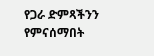የጋራ ድምጻችንን የምናሰማበት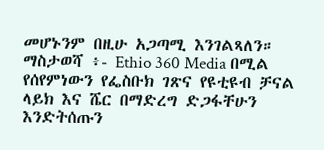መሆኑንም በዚሁ አጋጣሚ እንገልጻለን።
ማስታወሻ ፥- Ethio 360 Media በሚል የሰየምነውን የፌስቡክ ገጽና የዩቲዩብ ቻናል ላይክ እና ሼር በማድረግ ድጋፋቸሁን እንድትሰጡን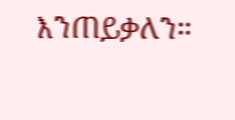እንጠይቃለን።